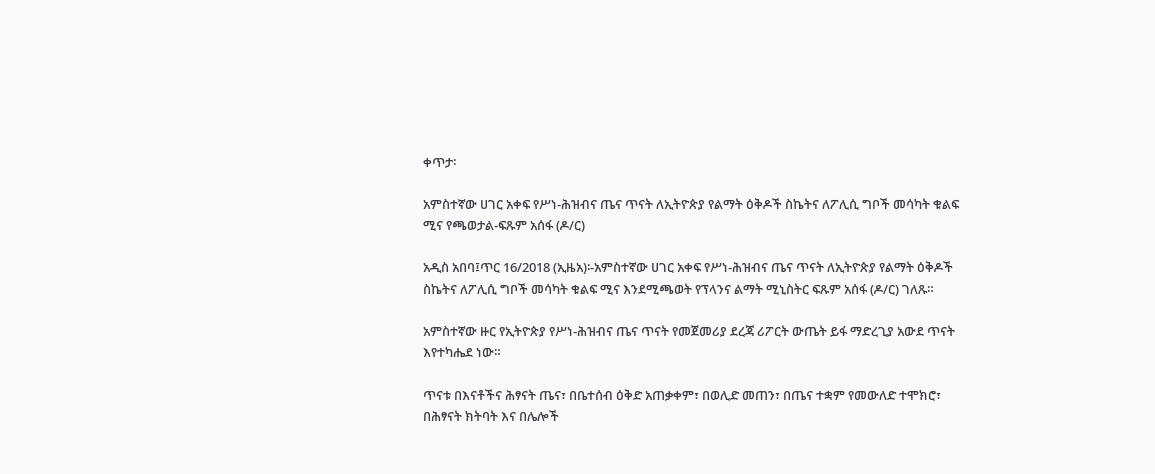ቀጥታ፡

አምስተኛው ሀገር አቀፍ የሥነ-ሕዝብና ጤና ጥናት ለኢትዮጵያ የልማት ዕቅዶች ስኬትና ለፖሊሲ ግቦች መሳካት ቁልፍ ሚና የጫወታል-ፍጹም አሰፋ (ዶ/ር)

አዲስ አበባ፤ጥር 16/2018 (ኢዜአ)፡-አምስተኛው ሀገር አቀፍ የሥነ-ሕዝብና ጤና ጥናት ለኢትዮጵያ የልማት ዕቅዶች ስኬትና ለፖሊሲ ግቦች መሳካት ቁልፍ ሚና እንደሚጫወት የፕላንና ልማት ሚኒስትር ፍጹም አሰፋ (ዶ/ር) ገለጹ።

አምስተኛው ዙር የኢትዮጵያ የሥነ-ሕዝብና ጤና ጥናት የመጀመሪያ ደረጃ ሪፖርት ውጤት ይፋ ማድረጊያ አውደ ጥናት እየተካሔደ ነው።

ጥናቱ በእናቶችና ሕፃናት ጤና፣ በቤተሰብ ዕቅድ አጠቃቀም፣ በወሊድ መጠን፣ በጤና ተቋም የመውለድ ተሞክሮ፣ በሕፃናት ክትባት እና በሌሎች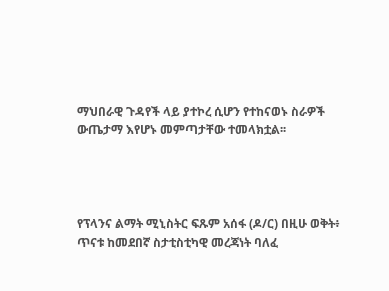ማህበራዊ ጉዳየች ላይ ያተኮረ ሲሆን የተከናወኑ ስራዎች ውጤታማ እየሆኑ መምጣታቸው ተመላክቷል፡፡




የፕላንና ልማት ሚኒስትር ፍጹም አሰፋ (ዶ/ር) በዚሁ ወቅት፥ ጥናቱ ከመደበኛ ስታቲስቲካዊ መረጃነት ባለፈ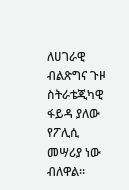ለሀገራዊ ብልጽግና ጉዞ ስትራቴጂካዊ ፋይዳ ያለው የፖሊሲ መሣሪያ ነው ብለዋል።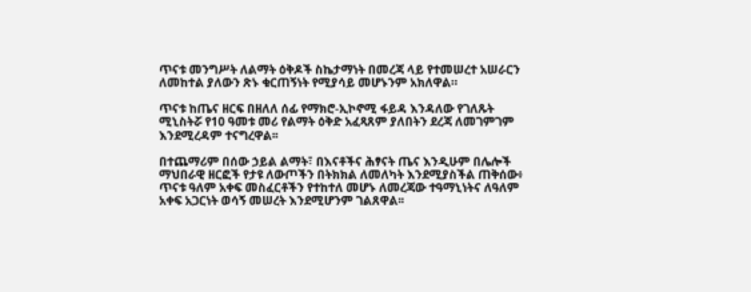ጥናቱ መንግሥት ለልማት ዕቅዶች ስኬታማነት በመረጃ ላይ የተመሠረተ አሠራርን ለመከተል ያለውን ጽኑ ቁርጠኝነት የሚያሳይ መሆኑንም አክለዋል።

ጥናቱ ከጤና ዘርፍ በዘለለ ሰፊ የማክሮ-ኢኮኖሚ ፋይዳ እንዳለው የገለጹት ሚኒስትሯ የ10 ዓመቱ መሪ የልማት ዕቅድ አፈጻጸም ያለበትን ደረጃ ለመገምገም እንደሚረዳም ተናግረዋል፡፡

በተጨማሪም በሰው ኃይል ልማት፣ በእናቶችና ሕፃናት ጤና እንዲሁም በሌሎች ማህበራዊ ዘርፎች የታዩ ለውጦችን በትክክል ለመለካት እንደሚያስችል ጠቅሰው፥ ጥናቱ ዓለም አቀፍ መስፈርቶችን የተከተለ መሆኑ ለመረጃው ተዓማኒነትና ለዓለም አቀፍ አጋርነት ወሳኝ መሠረት እንደሚሆንም ገልጸዋል፡፡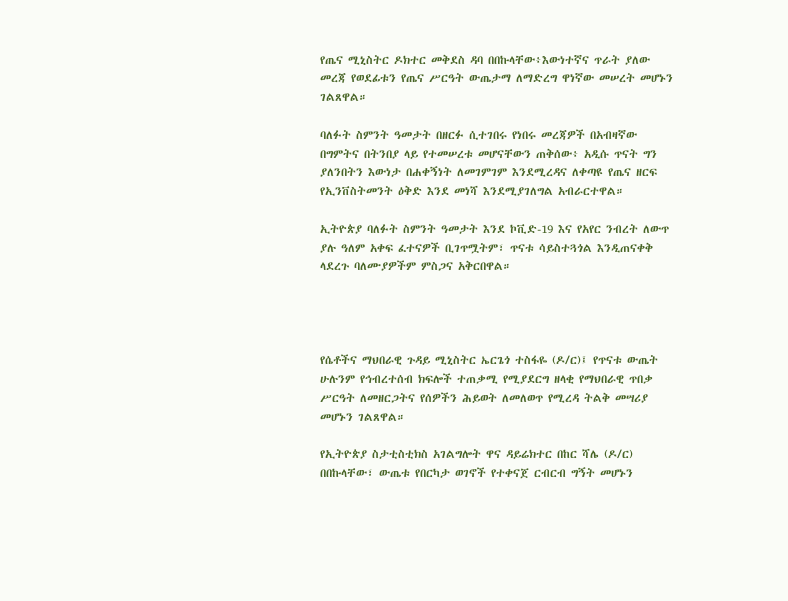የጤና ሚኒስትር ዶክተር መቅደስ ዳባ በበኩላቸው፥እውነተኛና ጥራት ያለው መረጃ የወደፊቱን የጤና ሥርዓት ውጤታማ ለማድረግ ዋነኛው መሠረት መሆኑን ገልጸዋል።

ባለፉት ስምንት ዓመታት በዘርፉ ሲተገበሩ የነበሩ መረጃዎች በአብዛኛው በግምትና በትንበያ ላይ የተመሠረቱ መሆናቸውን ጠቅሰው፥ አዲሱ ጥናት ግን ያለንበትን እውነታ በሐቀኝነት ለመገምገም እንደሚረዳና ለቀጣዩ የጤና ዘርፍ የኢንቨስትመንት ዕቅድ እንደ መነሻ እንደሚያገለግል አብራርተዋል።

ኢትዮጵያ ባለፉት ስምንት ዓመታት እንደ ኮቪድ-19 እና የአየር ንብረት ለውጥ ያሉ ዓለም አቀፍ ፈተናዎች ቢገጥሟትም፣ ጥናቱ ሳይስተጓጎል እንዲጠናቀቅ ላደረጉ ባለሙያዎችም ምስጋና አቅርበዋል።




የሴቶችና ማህበራዊ ጉዳይ ሚኒስትር ኤርጌጎ ተስፋዬ (ዶ/ር)፤ የጥናቱ ውጤት ሁሉንም የኅብረተሰብ ክፍሎች ተጠቃሚ የሚያደርግ ዘላቂ የማህበራዊ ጥበቃ ሥርዓት ለመዘርጋትና የሰዎችን ሕይወት ለመለወጥ የሚረዳ ትልቅ መሣሪያ መሆኑን ገልጸዋል።

የኢትዮጵያ ስታቲስቲክስ አገልግሎት ዋና ዳይሬክተር በከር ሻሌ (ዶ/ር) በበኩላቸው፣ ውጤቱ የበርካታ ወገኖች የተቀናጀ ርብርብ ግኝት መሆኑን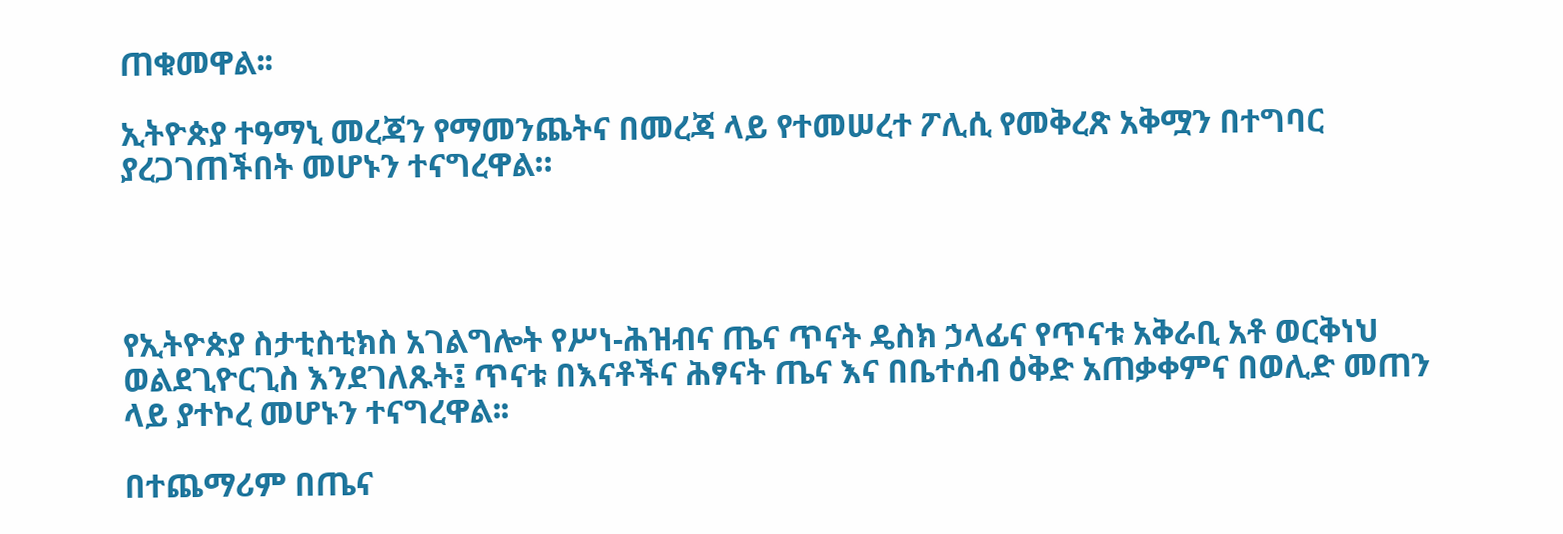ጠቁመዋል፡፡

ኢትዮጵያ ተዓማኒ መረጃን የማመንጨትና በመረጃ ላይ የተመሠረተ ፖሊሲ የመቅረጽ አቅሟን በተግባር ያረጋገጠችበት መሆኑን ተናግረዋል።




የኢትዮጵያ ስታቲስቲክስ አገልግሎት የሥነ-ሕዝብና ጤና ጥናት ዴስክ ኃላፊና የጥናቱ አቅራቢ አቶ ወርቅነህ ወልደጊዮርጊስ እንደገለጹት፤ ጥናቱ በእናቶችና ሕፃናት ጤና እና በቤተሰብ ዕቅድ አጠቃቀምና በወሊድ መጠን ላይ ያተኮረ መሆኑን ተናግረዋል፡፡

በተጨማሪም በጤና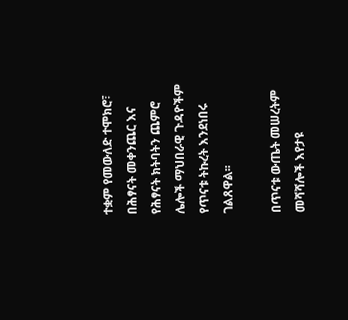ተቋም የመውለድ ተሞክሮ፣ በሕፃናት መቀንጨር እና የሕፃናት ክትባትን ጨምሮ ሌሎች ማህበራዊ ጉዳዮችም የጥናቱ ትኩረት እንደነበሩ ገልጸዋል፡፡

በጥናቱ ውጤት መሠረትም መሻሻሎች እየታዩ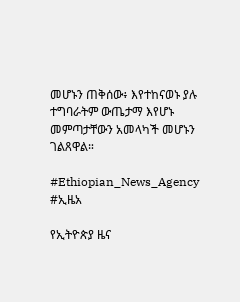መሆኑን ጠቅሰው፥ እየተከናወኑ ያሉ ተግባራትም ውጤታማ እየሆኑ መምጣታቸውን አመላካች መሆኑን ገልጸዋል።

#Ethiopian_News_Agency #ኢዜአ

የኢትዮጵያ ዜና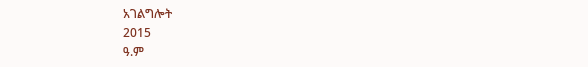አገልግሎት
2015
ዓ.ም